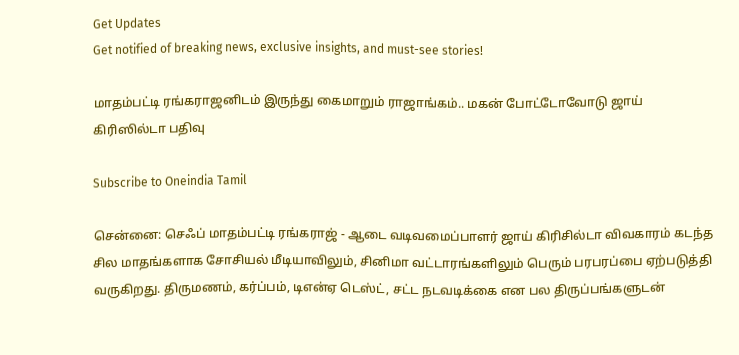Get Updates
Get notified of breaking news, exclusive insights, and must-see stories!

மாதம்பட்டி ரங்கராஜனிடம் இருந்து கைமாறும் ராஜாங்கம்.. மகன் போட்டோவோடு ஜாய் கிரிஸில்டா பதிவு

Subscribe to Oneindia Tamil

சென்னை: செஃப் மாதம்பட்டி ரங்கராஜ் - ஆடை வடிவமைப்பாளர் ஜாய் கிரிசில்டா விவகாரம் கடந்த சில மாதங்களாக சோசியல் மீடியாவிலும், சினிமா வட்டாரங்களிலும் பெரும் பரபரப்பை ஏற்படுத்தி வருகிறது. திருமணம், கர்ப்பம், டிஎன்ஏ டெஸ்ட், சட்ட நடவடிக்கை என பல திருப்பங்களுடன்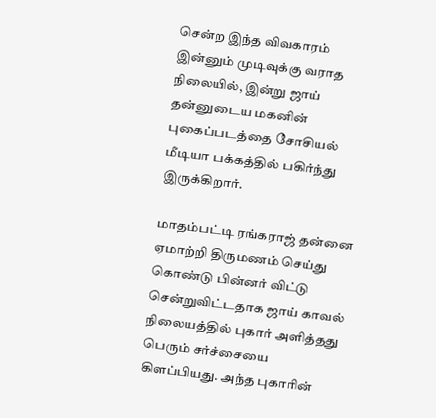சென்ற இந்த விவகாரம் இன்னும் முடிவுக்கு வராத நிலையில், இன்று ஜாய் தன்னுடைய மகனின் புகைப்படத்தை சோசியல் மீடியா பக்கத்தில் பகிர்ந்து இருக்கிறார்.

மாதம்பட்டி ரங்கராஜ் தன்னை ஏமாற்றி திருமணம் செய்து கொண்டு பின்னர் விட்டு சென்றுவிட்டதாக ஜாய் காவல் நிலையத்தில் புகார் அளித்தது பெரும் சர்ச்சையை கிளப்பியது. அந்த புகாரின்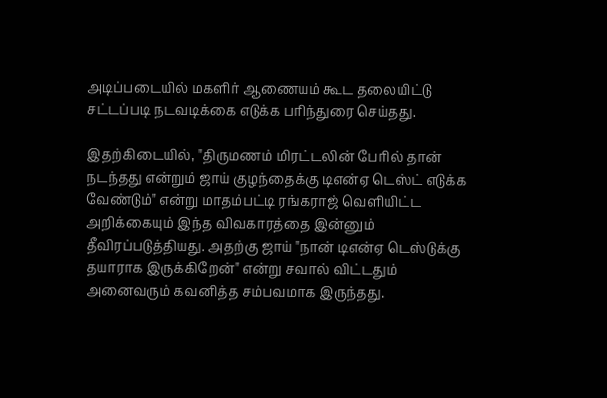அடிப்படையில் மகளிர் ஆணையம் கூட தலையிட்டு சட்டப்படி நடவடிக்கை எடுக்க பரிந்துரை செய்தது.

இதற்கிடையில், "திருமணம் மிரட்டலின் பேரில் தான் நடந்தது என்றும் ஜாய் குழந்தைக்கு டிஎன்ஏ டெஸ்ட் எடுக்க வேண்டும்" என்று மாதம்பட்டி ரங்கராஜ் வெளியிட்ட அறிக்கையும் இந்த விவகாரத்தை இன்னும் தீவிரப்படுத்தியது. அதற்கு ஜாய் "நான் டிஎன்ஏ டெஸ்டுக்கு தயாராக இருக்கிறேன்" என்று சவால் விட்டதும் அனைவரும் கவனித்த சம்பவமாக இருந்தது.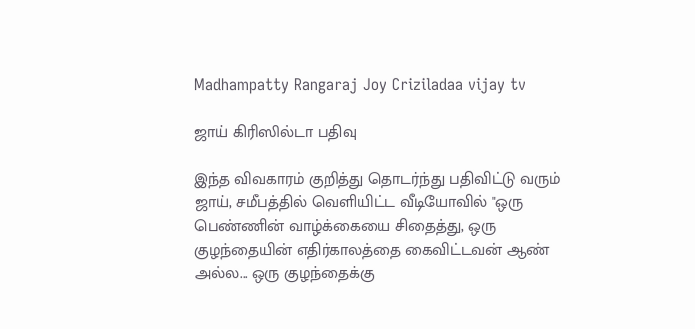Madhampatty Rangaraj Joy Criziladaa vijay tv

ஜாய் கிரிஸில்டா பதிவு

இந்த விவகாரம் குறித்து தொடர்ந்து பதிவிட்டு வரும் ஜாய், சமீபத்தில் வெளியிட்ட வீடியோவில் "ஒரு பெண்ணின் வாழ்க்கையை சிதைத்து, ஒரு குழந்தையின் எதிர்காலத்தை கைவிட்டவன் ஆண் அல்ல... ஒரு குழந்தைக்கு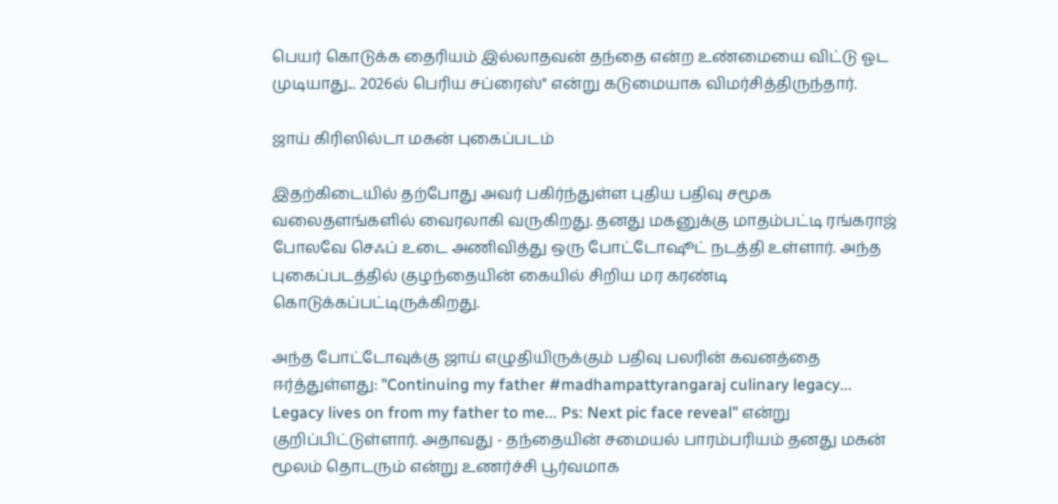பெயர் கொடுக்க தைரியம் இல்லாதவன் தந்தை என்ற உண்மையை விட்டு ஓட முடியாது... 2026ல் பெரிய சப்ரைஸ்" என்று கடுமையாக விமர்சித்திருந்தார்.

ஜாய் கிரிஸில்டா மகன் புகைப்படம்

இதற்கிடையில் தற்போது அவர் பகிர்ந்துள்ள புதிய பதிவு சமூக வலைதளங்களில் வைரலாகி வருகிறது. தனது மகனுக்கு மாதம்பட்டி ரங்கராஜ் போலவே செஃப் உடை அணிவித்து ஒரு போட்டோஷூட் நடத்தி உள்ளார். அந்த புகைப்படத்தில் குழந்தையின் கையில் சிறிய மர கரண்டி கொடுக்கப்பட்டிருக்கிறது.

அந்த போட்டோவுக்கு ஜாய் எழுதியிருக்கும் பதிவு பலரின் கவனத்தை ஈர்த்துள்ளது: "Continuing my father #madhampattyrangaraj culinary legacy... Legacy lives on from my father to me... Ps: Next pic face reveal" என்று குறிப்பிட்டுள்ளார். அதாவது - தந்தையின் சமையல் பாரம்பரியம் தனது மகன் மூலம் தொடரும் என்று உணர்ச்சி பூர்வமாக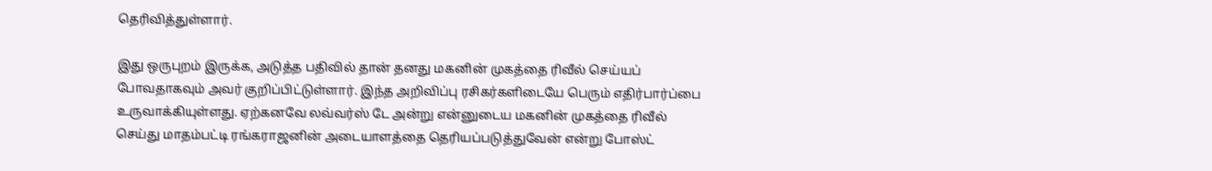தெரிவித்துள்ளார்.

இது ஒருபுறம் இருக்க, அடுத்த பதிவில் தான் தனது மகனின் முகத்தை ரிவீல் செய்யப் போவதாகவும் அவர் குறிப்பிட்டுள்ளார். இந்த அறிவிப்பு ரசிகர்களிடையே பெரும் எதிர்பார்ப்பை உருவாக்கியுள்ளது. ஏற்கனவே லவ்வர்ஸ் டே அன்று என்னுடைய மகனின் முகத்தை ரிவீல் செய்து மாதம்பட்டி ரங்கராஜனின் அடையாளத்தை தெரியப்படுத்துவேன் என்று போஸ்ட்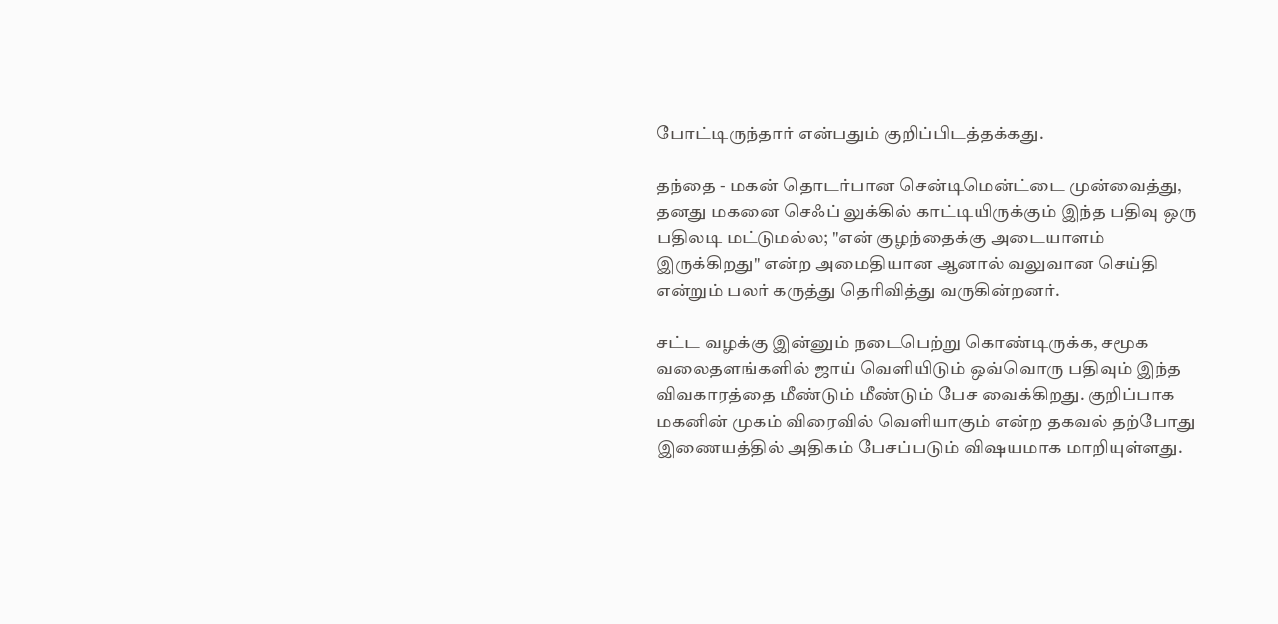போட்டிருந்தார் என்பதும் குறிப்பிடத்தக்கது.

தந்தை - மகன் தொடர்பான சென்டிமென்ட்டை முன்வைத்து, தனது மகனை செஃப் லுக்கில் காட்டியிருக்கும் இந்த பதிவு ஒரு பதிலடி மட்டுமல்ல; "என் குழந்தைக்கு அடையாளம் இருக்கிறது" என்ற அமைதியான ஆனால் வலுவான செய்தி என்றும் பலர் கருத்து தெரிவித்து வருகின்றனர்.

சட்ட வழக்கு இன்னும் நடைபெற்று கொண்டிருக்க, சமூக வலைதளங்களில் ஜாய் வெளியிடும் ஒவ்வொரு பதிவும் இந்த விவகாரத்தை மீண்டும் மீண்டும் பேச வைக்கிறது. குறிப்பாக மகனின் முகம் விரைவில் வெளியாகும் என்ற தகவல் தற்போது இணையத்தில் அதிகம் பேசப்படும் விஷயமாக மாறியுள்ளது.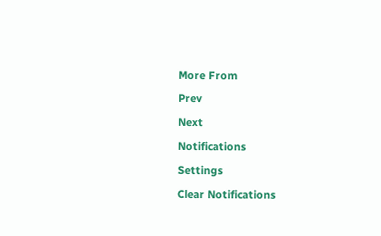More From
Prev
Next
Notifications
Settings
Clear Notifications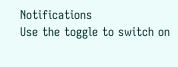Notifications
Use the toggle to switch on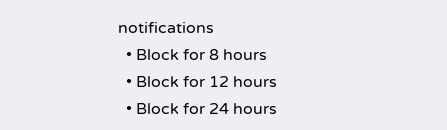notifications
  • Block for 8 hours
  • Block for 12 hours
  • Block for 24 hours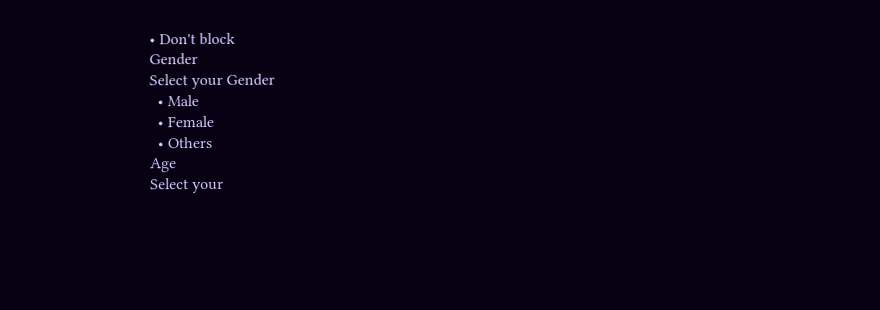• Don't block
Gender
Select your Gender
  • Male
  • Female
  • Others
Age
Select your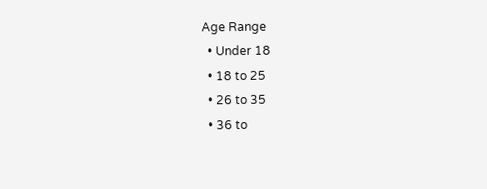Age Range
  • Under 18
  • 18 to 25
  • 26 to 35
  • 36 to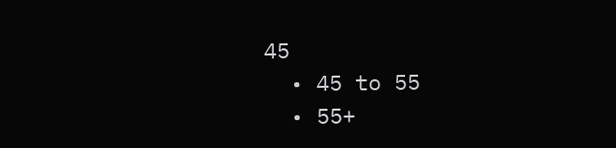45
  • 45 to 55
  • 55+